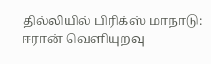தில்லியில் பிரிக்ஸ் மாநாடு: ஈரான் வெளியுறவு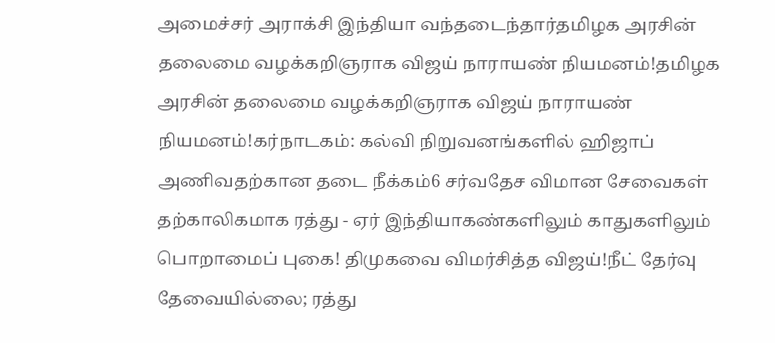அமைச்சர் அராக்சி இந்தியா வந்தடைந்தார்தமிழக அரசின் தலைமை வழக்கறிஞராக விஜய் நாராயண் நியமனம்!தமிழக அரசின் தலைமை வழக்கறிஞராக விஜய் நாராயண் நியமனம்!கர்நாடகம்: கல்வி நிறுவனங்களில் ஹிஜாப் அணிவதற்கான தடை நீக்கம்6 சர்வதேச விமான சேவைகள் தற்காலிகமாக ரத்து - ஏர் இந்தியாகண்களிலும் காதுகளிலும் பொறாமைப் புகை! திமுகவை விமர்சித்த விஜய்!நீட் தேர்வு தேவையில்லை; ரத்து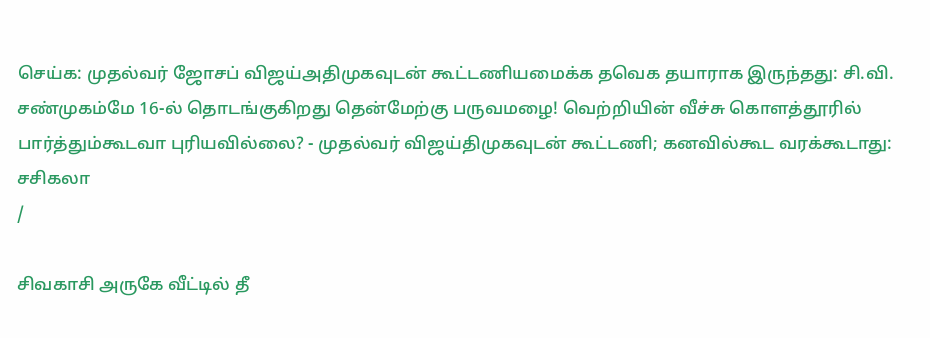செய்க: முதல்வர் ஜோசப் விஜய்அதிமுகவுடன் கூட்டணியமைக்க தவெக தயாராக இருந்தது: சி.வி. சண்முகம்மே 16-ல் தொடங்குகிறது தென்மேற்கு பருவமழை! வெற்றியின் வீச்சு கொளத்தூரில் பார்த்தும்கூடவா புரியவில்லை? - முதல்வர் விஜய்திமுகவுடன் கூட்டணி; கனவில்கூட வரக்கூடாது: சசிகலா
/

சிவகாசி அருகே வீட்டில் தீ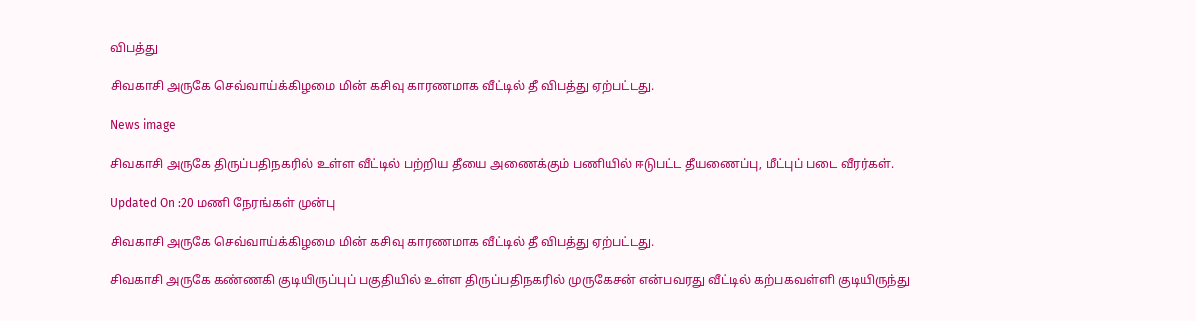விபத்து

சிவகாசி அருகே செவ்வாய்க்கிழமை மின் கசிவு காரணமாக வீட்டில் தீ விபத்து ஏற்பட்டது.

News image

சிவகாசி அருகே திருப்பதிநகரில் உள்ள வீட்டில் பற்றிய தீயை அணைக்கும் பணியில் ஈடுபட்ட தீயணைப்பு, மீட்புப் படை வீரர்கள்.

Updated On :20 மணி நேரங்கள் முன்பு

சிவகாசி அருகே செவ்வாய்க்கிழமை மின் கசிவு காரணமாக வீட்டில் தீ விபத்து ஏற்பட்டது.

சிவகாசி அருகே கண்ணகி குடியிருப்புப் பகுதியில் உள்ள திருப்பதிநகரில் முருகேசன் என்பவரது வீட்டில் கற்பகவள்ளி குடியிருந்து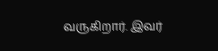வருகிறார். இவர்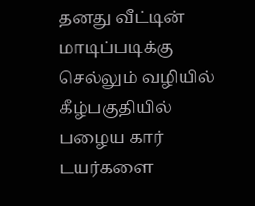தனது வீட்டின் மாடிப்படிக்கு செல்லும் வழியில் கீழ்பகுதியில் பழைய கார் டயர்களை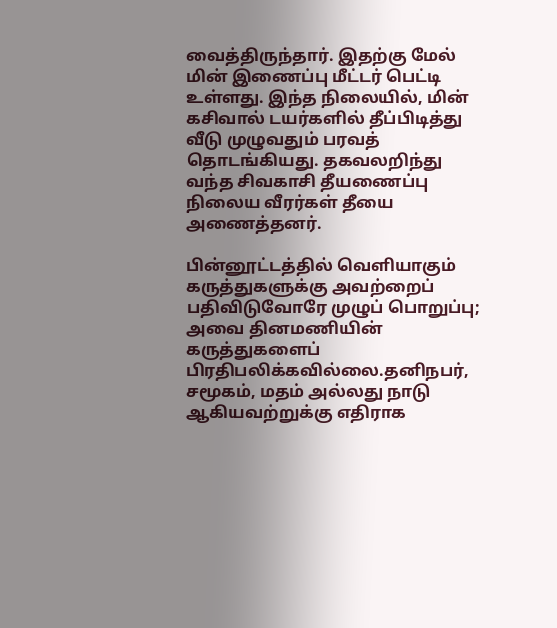வைத்திருந்தார். இதற்கு மேல் மின் இணைப்பு மீட்டர் பெட்டி உள்ளது. இந்த நிலையில், மின் கசிவால் டயர்களில் தீப்பிடித்து வீடு முழுவதும் பரவத் தொடங்கியது. தகவலறிந்து வந்த சிவகாசி தீயணைப்பு நிலைய வீரர்கள் தீயை அணைத்தனர்.

பின்னூட்டத்தில் வெளியாகும் கருத்துகளுக்கு அவற்றைப் பதிவிடுவோரே முழுப் பொறுப்பு; அவை தினமணியின் கருத்துகளைப் பிரதிபலிக்கவில்லை.தனிநபர், சமூகம், மதம் அல்லது நாடு ஆகியவற்றுக்கு எதிராக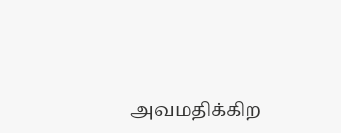அவமதிக்கிற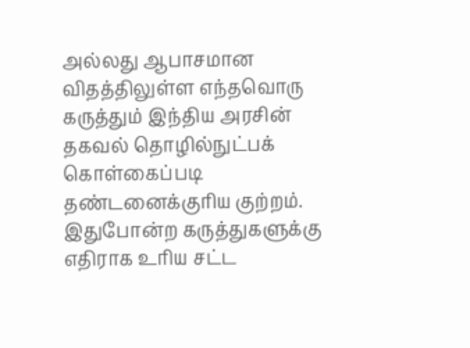அல்லது ஆபாசமான விதத்திலுள்ள எந்தவொரு கருத்தும் இந்திய அரசின் தகவல் தொழில்நுட்பக் கொள்கைப்படி தண்டனைக்குரிய குற்றம். இதுபோன்ற கருத்துகளுக்கு எதிராக உரிய சட்ட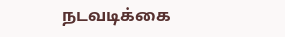நடவடிக்கை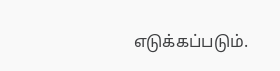எடுக்கப்படும்.